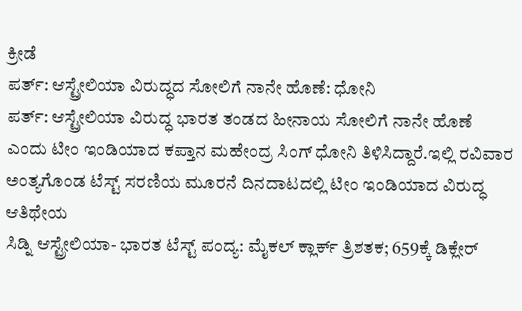ಕ್ರೀಡೆ
ಪರ್ತ್: ಆಸ್ಟ್ರೇಲಿಯಾ ವಿರುದ್ಧದ ಸೋಲಿಗೆ ನಾನೇ ಹೊಣೆ: ಧೋನಿ
ಪರ್ತ್: ಆಸ್ಟ್ರೇಲಿಯಾ ವಿರುದ್ಧ ಭಾರತ ತಂಡದ ಹೀನಾಯ ಸೋಲಿಗೆ ನಾನೇ ಹೊಣೆ ಎಂದು ಟೀಂ ಇಂಡಿಯಾದ ಕಪ್ತಾನ ಮಹೇಂದ್ರ ಸಿಂಗ್ ಧೋನಿ ತಿಳಿಸಿದ್ದಾರೆ.ಇಲ್ಲಿ ರವಿವಾರ ಅಂತ್ಯಗೊಂಡ ಟೆಸ್ಟ್ ಸರಣಿಯ ಮೂರನೆ ದಿನದಾಟದಲ್ಲಿ ಟೀಂ ಇಂಡಿಯಾದ ವಿರುದ್ಧ ಆತಿಥೇಯ
ಸಿಡ್ನಿ ಆಸ್ಟ್ರೇಲಿಯಾ- ಭಾರತ ಟೆಸ್ಟ್ ಪಂದ್ಯ: ಮೈಕಲ್ ಕ್ಲಾರ್ಕ್ ತ್ರಿಶತಕ; 659ಕ್ಕೆ ಡಿಕ್ಲೇರ್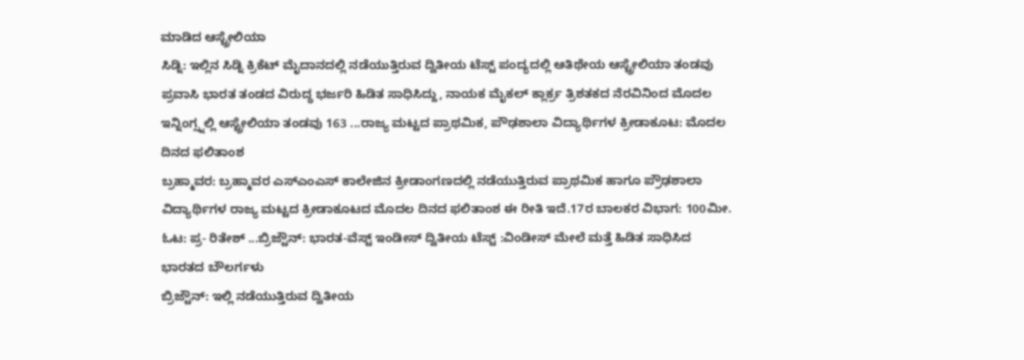ಮಾಡಿದ ಆಸ್ಟ್ರೇಲಿಯಾ
ಸಿಡ್ನಿ: ಇಲ್ಲಿನ ಸಿಡ್ನಿ ಕ್ರಿಕೆಟ್ ಮೈದಾನದಲ್ಲಿ ನಡೆಯುತ್ತಿರುವ ದ್ವಿತೀಯ ಟೆಸ್ಟ್ ಪಂದ್ಯದಲ್ಲಿ ಆತಿಥೇಯ ಆಸ್ಟ್ರೇಲಿಯಾ ತಂಡವು ಪ್ರವಾಸಿ ಭಾರತ ತಂಡದ ವಿರುದ್ಧ ಭರ್ಜರಿ ಹಿಡಿತ ಸಾಧಿಸಿದ್ದು, ನಾಯಕ ಮೈಕಲ್ ಕ್ಲಾರ್ಕ್ರ ತ್ರಿಶತಕದ ನೆರವಿನಿಂದ ಮೊದಲ ಇನ್ನಿಂಗ್ಸ್ನಲ್ಲಿ ಆಸ್ಟ್ರೇಲಿಯಾ ತಂಡವು 163 ...ರಾಜ್ಯ ಮಟ್ಟದ ಪ್ರಾಥಮಿಕ, ಪೌಢಶಾಲಾ ವಿದ್ಯಾರ್ಥಿಗಳ ಕ್ರೀಡಾಕೂಟ: ಮೊದಲ ದಿನದ ಫಲಿತಾಂಶ
ಬ್ರಹ್ಮಾವರ: ಬ್ರಹ್ಮಾವರ ಎಸ್ಎಂಎಸ್ ಕಾಲೇಜಿನ ಕ್ರೀಡಾಂಗಣದಲ್ಲಿ ನಡೆಯುತ್ತಿರುವ ಪ್ರಾಥಮಿಕ ಹಾಗೂ ಪ್ರೌಢಶಾಲಾ ವಿದ್ಯಾರ್ಥಿಗಳ ರಾಜ್ಯ ಮಟ್ಟದ ಕ್ರೀಡಾಕೂಟದ ಮೊದಲ ದಿನದ ಫಲಿತಾಂಶ ಈ ರೀತಿ ಇದೆ.17ರ ಬಾಲಕರ ವಿಭಾಗ: 100ಮೀ. ಓಟ: ಪ್ರ- ರಿತೇಶ್ ...ಬ್ರಿಜ್ಟೌನ್: ಭಾರತ-ವೆಸ್ಟ್ ಇಂಡೀಸ್ ದ್ವಿತೀಯ ಟೆಸ್ಟ್ :ವಿಂಡೀಸ್ ಮೇಲೆ ಮತ್ತೆ ಹಿಡಿತ ಸಾಧಿಸಿದ ಭಾರತದ ಬೌಲರ್ಗಳು
ಬ್ರಿಜ್ಟೌನ್: ಇಲ್ಲಿ ನಡೆಯುತ್ತಿರುವ ದ್ವಿತೀಯ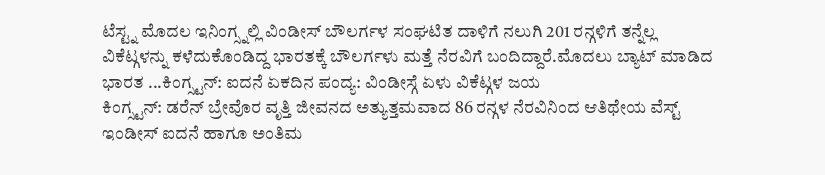ಟೆಸ್ಟ್ನ ಮೊದಲ ಇನಿಂಗ್ಸ್ನಲ್ಲಿ ವಿಂಡೀಸ್ ಬೌಲರ್ಗಳ ಸಂಘಟಿತ ದಾಳಿಗೆ ನಲುಗಿ 201 ರನ್ಗಳಿಗೆ ತನ್ನೆಲ್ಲ ವಿಕೆಟ್ಗಳನ್ನು ಕಳೆದುಕೊಂಡಿದ್ದ ಭಾರತಕ್ಕೆ ಬೌಲರ್ಗಳು ಮತ್ತೆ ನೆರವಿಗೆ ಬಂದಿದ್ದಾರೆ.ಮೊದಲು ಬ್ಯಾಟ್ ಮಾಡಿದ ಭಾರತ ...ಕಿಂಗ್ಸ್ಟನ್: ಐದನೆ ಏಕದಿನ ಪಂದ್ಯ: ವಿಂಡೀಸ್ಗೆ ಏಳು ವಿಕೆಟ್ಗಳ ಜಯ
ಕಿಂಗ್ಸ್ಟನ್: ಡರೆನ್ ಬ್ರೇವೊರ ವೃತ್ತಿ ಜೀವನದ ಅತ್ಯುತ್ತಮವಾದ 86 ರನ್ಗಳ ನೆರವಿನಿಂದ ಆತಿಥೇಯ ವೆಸ್ಟ್ ಇಂಡೀಸ್ ಐದನೆ ಹಾಗೂ ಅಂತಿಮ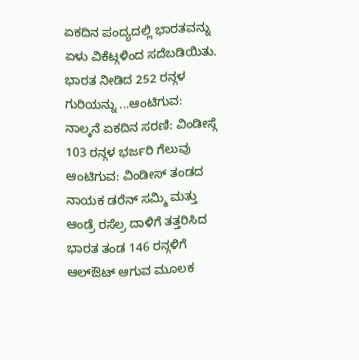ಏಕದಿನ ಪಂದ್ಯದಲ್ಲಿ ಭಾರತವನ್ನು ಏಳು ವಿಕೆಟ್ಗಳಿಂದ ಸದೆಬಡಿಯಿತು. ಭಾರತ ನೀಡಿದ 252 ರನ್ಗಳ ಗುರಿಯನ್ನು ...ಆಂಟಿಗುವ: ನಾಲ್ಕನೆ ಏಕದಿನ ಸರಣಿ: ವಿಂಡೀಸ್ಗೆ 103 ರನ್ಗಳ ಭರ್ಜರಿ ಗೆಲುವು
ಆಂಟಿಗುವ: ವಿಂಡೀಸ್ ತಂಡದ ನಾಯಕ ಡರೆನ್ ಸಮ್ಮಿ ಮತ್ತು ಆಂಡ್ರೆ ರಸೆಲ್ರ ದಾಳಿಗೆ ತತ್ತರಿಸಿದ ಭಾರತ ತಂಡ 146 ರನ್ಗಳಿಗೆ ಆಲ್ಔಟ್ ಆಗುವ ಮೂಲಕ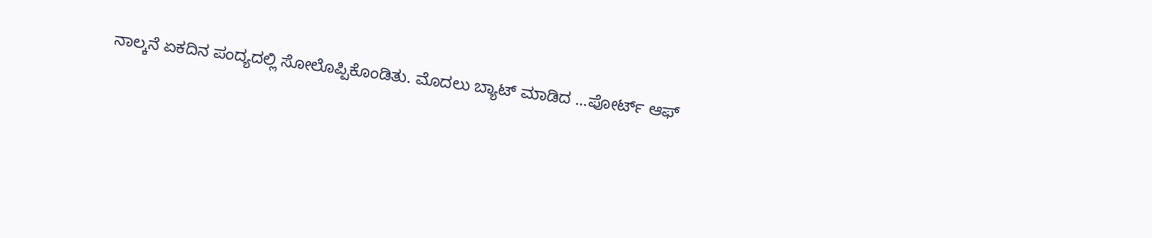ನಾಲ್ಕನೆ ಏಕದಿನ ಪಂದ್ಯದಲ್ಲಿ ಸೋಲೊಪ್ಪಿಕೊಂಡಿತು. ಮೊದಲು ಬ್ಯಾಟ್ ಮಾಡಿದ ...ಪೋರ್ಟ್ ಆಫ್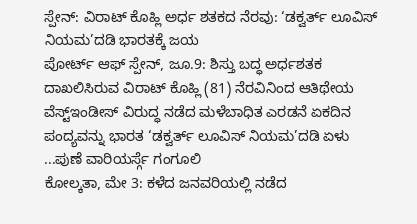ಸ್ಪೇನ್: ವಿರಾಟ್ ಕೊಹ್ಲಿ ಅರ್ಧ ಶತಕದ ನೆರವು: ‘ಡಕ್ವರ್ತ್ ಲೂವಿಸ್ ನಿಯಮ’ದಡಿ ಭಾರತಕ್ಕೆ ಜಯ
ಪೋರ್ಟ್ ಆಫ್ ಸ್ಪೇನ್, ಜೂ.9: ಶಿಸ್ತು ಬದ್ಧ ಅರ್ಧಶತಕ ದಾಖಲಿಸಿರುವ ವಿರಾಟ್ ಕೊಹ್ಲಿ (81) ನೆರವಿನಿಂದ ಆತಿಥೇಯ ವೆಸ್ಟ್ಇಂಡೀಸ್ ವಿರುದ್ಧ ನಡೆದ ಮಳೆಬಾಧಿತ ಎರಡನೆ ಏಕದಿನ ಪಂದ್ಯವನ್ನು ಭಾರತ ‘ಡಕ್ವರ್ತ್ ಲೂವಿಸ್ ನಿಯಮ’ದಡಿ ಏಳು ...ಪುಣೆ ವಾರಿಯರ್ಸ್ಗೆ ಗಂಗೂಲಿ
ಕೋಲ್ಕತಾ, ಮೇ 3: ಕಳೆದ ಜನವರಿಯಲ್ಲಿ ನಡೆದ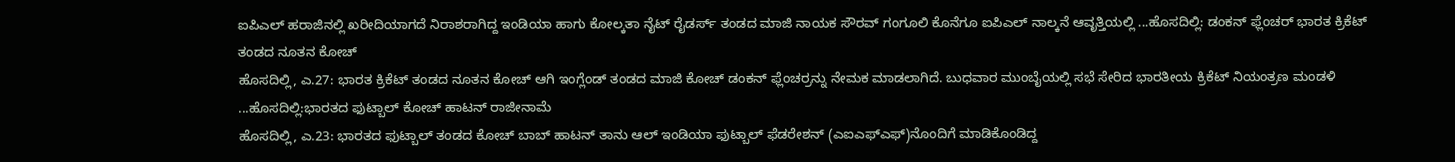ಐಪಿಎಲ್ ಹರಾಜಿನಲ್ಲಿ ಖರೀದಿಯಾಗದೆ ನಿರಾಶರಾಗಿದ್ದ ಇಂಡಿಯಾ ಹಾಗು ಕೋಲ್ಕತಾ ನೈಟ್ ರೈಡರ್ಸ್ ತಂಡದ ಮಾಜಿ ನಾಯಕ ಸೌರವ್ ಗಂಗೂಲಿ ಕೊನೆಗೂ ಐಪಿಎಲ್ ನಾಲ್ಕನೆ ಆವೃತ್ತಿಯಲ್ಲಿ ...ಹೊಸದಿಲ್ಲಿ: ಡಂಕನ್ ಫ್ಲೆಂಚರ್ ಭಾರತ ಕ್ರಿಕೆಟ್ ತಂಡದ ನೂತನ ಕೋಚ್
ಹೊಸದಿಲ್ಲಿ, ಎ.27: ಭಾರತ ಕ್ರಿಕೆಟ್ ತಂಡದ ನೂತನ ಕೋಚ್ ಆಗಿ ಇಂಗ್ಲೆಂಡ್ ತಂಡದ ಮಾಜಿ ಕೋಚ್ ಡಂಕನ್ ಫ್ಲೆಂಚರ್ರನ್ನು ನೇಮಕ ಮಾಡಲಾಗಿದೆ. ಬುಧವಾರ ಮುಂಬೈಯಲ್ಲಿ ಸಭೆ ಸೇರಿದ ಭಾರತೀಯ ಕ್ರಿಕೆಟ್ ನಿಯಂತ್ರಣ ಮಂಡಳಿ ...ಹೊಸದಿಲ್ಲಿ:ಭಾರತದ ಫುಟ್ಬಾಲ್ ಕೋಚ್ ಹಾಟನ್ ರಾಜೀನಾಮೆ
ಹೊಸದಿಲ್ಲಿ, ಎ.23: ಭಾರತದ ಫುಟ್ಬಾಲ್ ತಂಡದ ಕೋಚ್ ಬಾಬ್ ಹಾಟನ್ ತಾನು ಆಲ್ ಇಂಡಿಯಾ ಫುಟ್ಬಾಲ್ ಫೆಡರೇಶನ್ (ಎಐಎಫ್ಎಫ್)ನೊಂದಿಗೆ ಮಾಡಿಕೊಂಡಿದ್ದ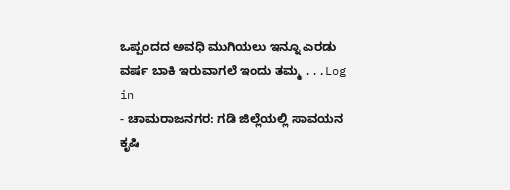ಒಪ್ಪಂದದ ಅವಧಿ ಮುಗಿಯಲು ಇನ್ನೂ ಎರಡು ವರ್ಷ ಬಾಕಿ ಇರುವಾಗಲೆ ಇಂದು ತಮ್ಮ ...Log in
- ಚಾಮರಾಜನಗರ: ಗಡಿ ಜಿಲ್ಲೆಯಲ್ಲಿ ಸಾವಯನ ಕೃಷಿ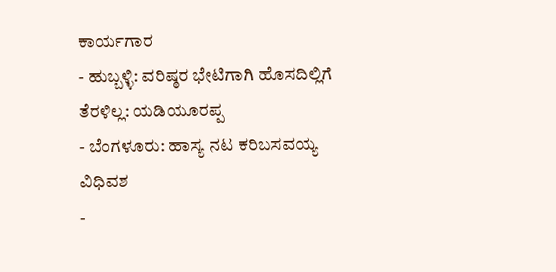ಕಾರ್ಯಗಾರ
- ಹುಬ್ಬಳ್ಳಿ: ವರಿಷ್ಠರ ಭೇಟಿಗಾಗಿ ಹೊಸದಿಲ್ಲಿಗೆ ತೆರಳಿಲ್ಲ: ಯಡಿಯೂರಪ್ಪ
- ಬೆಂಗಳೂರು: ಹಾಸ್ಯ ನಟ ಕರಿಬಸವಯ್ಯ ವಿಧಿವಶ
-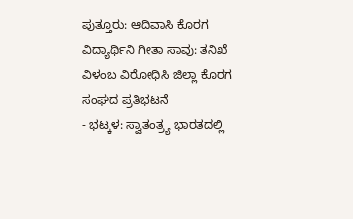ಪುತ್ತೂರು: ಆದಿವಾಸಿ ಕೊರಗ ವಿದ್ಯಾರ್ಥಿನಿ ಗೀತಾ ಸಾವು: ತನಿಖೆ ವಿಳಂಬ ವಿರೋಧಿಸಿ ಜಿಲ್ಲಾ ಕೊರಗ ಸಂಘದ ಪ್ರತಿಭಟನೆ
- ಭಟ್ಕಳ: ಸ್ವಾತಂತ್ರ್ಯ ಭಾರತದಲ್ಲಿ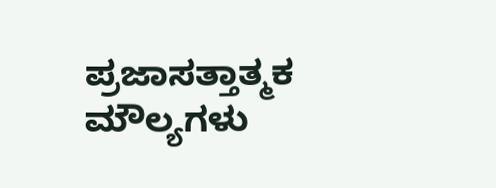ಪ್ರಜಾಸತ್ತಾತ್ಮಕ ಮೌಲ್ಯಗಳು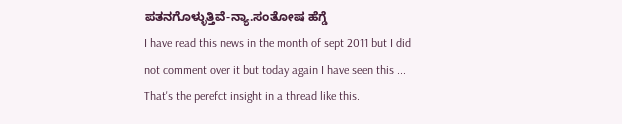ಪತನಗೊಳ್ಳುತ್ತಿವೆ-ನ್ಯಾ.ಸಂತೋಷ ಹೆಗ್ಡೆ
I have read this news in the month of sept 2011 but I did not comment over it but today again I have seen this ...
That's the perefct insight in a thread like this.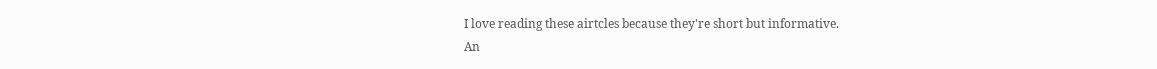I love reading these airtcles because they're short but informative.
An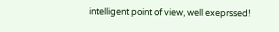intelligent point of view, well exeprssed!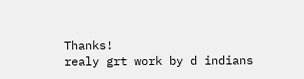Thanks!
realy grt work by d indians